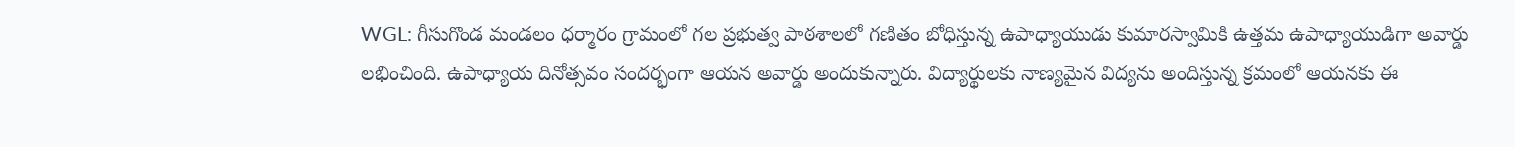WGL: గీసుగొండ మండలం ధర్మారం గ్రామంలో గల ప్రభుత్వ పాఠశాలలో గణితం బోధిస్తున్న ఉపాధ్యాయుడు కుమారస్వామికి ఉత్తమ ఉపాధ్యాయుడిగా అవార్డు లభించింది. ఉపాధ్యాయ దినోత్సవం సందర్భంగా ఆయన అవార్డు అందుకున్నారు. విద్యార్థులకు నాణ్యమైన విద్యను అందిస్తున్న క్రమంలో ఆయనకు ఈ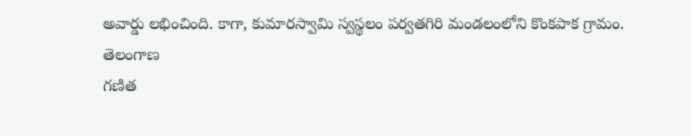అవార్డు లభించింది. కాగా, కుమారస్వామి స్వస్థలం పర్వతగిరి మండలంలోని కొంకపాక గ్రామం.
తెలంగాణ
గణిత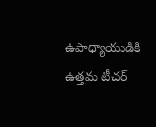ఉపాధ్యాయుడికి ఉత్తమ టీచర్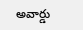అవార్డు